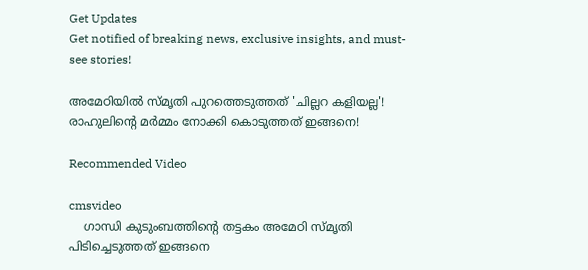Get Updates
Get notified of breaking news, exclusive insights, and must-see stories!

അമേഠിയില്‍ സ്മൃതി പുറത്തെടുത്തത് 'ചില്ലറ കളിയല്ല'! രാഹുലിന്‍റെ മര്‍മ്മം നോക്കി കൊടുത്തത് ഇങ്ങനെ!

Recommended Video

cmsvideo
    ഗാന്ധി കുടുംബത്തിന്റെ തട്ടകം അമേഠി സ്മൃതി പിടിച്ചെടുത്തത് ഇങ്ങനെ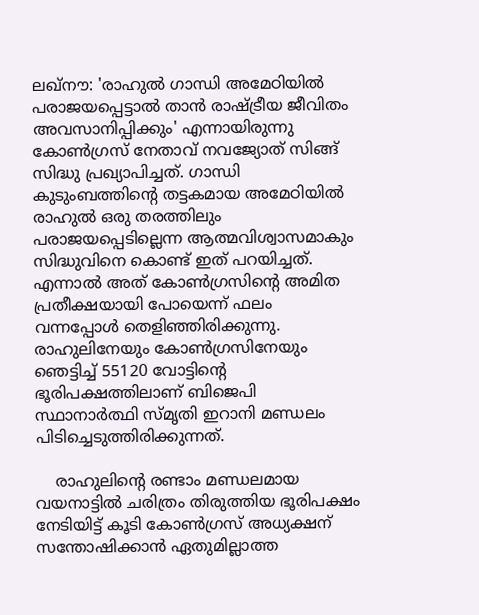ലഖ്നൗ: 'രാഹുല്‍ ഗാന്ധി അമേഠിയില്‍ പരാജയപ്പെട്ടാല്‍ താന്‍ രാഷ്ട്രീയ ജീവിതം അവസാനിപ്പിക്കും' എന്നായിരുന്നു കോണ്‍ഗ്രസ് നേതാവ് നവജ്യോത് സിങ്ങ് സിദ്ധു പ്രഖ്യാപിച്ചത്. ഗാന്ധി കുടുംബത്തിന്‍റെ തട്ടകമായ അമേഠിയില്‍ രാഹുല്‍ ഒരു തരത്തിലും പരാജയപ്പെടില്ലെന്ന ആത്മവിശ്വാസമാകും സിദ്ധുവിനെ കൊണ്ട് ഇത് പറയിച്ചത്. എന്നാല്‍ അത് കോണ്‍ഗ്രസിന്‍റെ അമിത പ്രതീക്ഷയായി പോയെന്ന് ഫലം വന്നപ്പോള്‍ തെളിഞ്ഞിരിക്കുന്നു. രാഹുലിനേയും കോണ്‍ഗ്രസിനേയും ഞെട്ടിച്ച് 55120 വോട്ടിന്‍റെ ഭൂരിപക്ഷത്തിലാണ് ബിജെപി സ്ഥാനാര്‍ത്ഥി സ്മൃതി ഇറാനി മണ്ഡലം പിടിച്ചെടുത്തിരിക്കുന്നത്.

    രാഹുലിന്‍റെ രണ്ടാം മണ്ഡലമായ വയനാട്ടില്‍ ചരിത്രം തിരുത്തിയ ഭൂരിപക്ഷം നേടിയിട്ട് കൂടി കോണ്‍ഗ്രസ് അധ്യക്ഷന് സന്തോഷിക്കാന്‍ ഏതുമില്ലാത്ത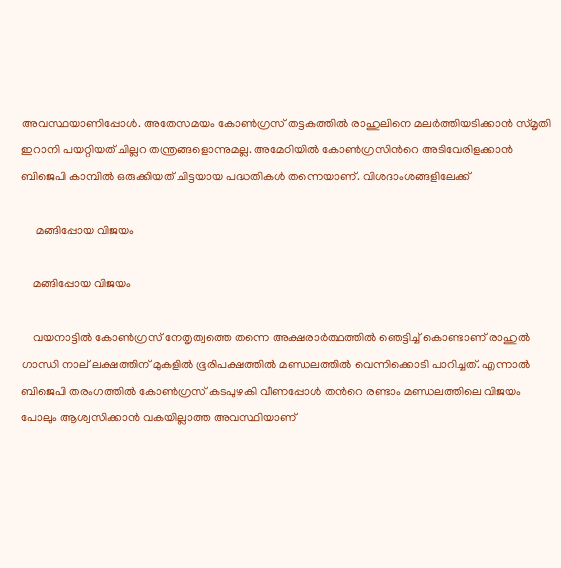അവസ്ഥയാണിപ്പോള്‍. അതേസമയം കോണ്‍ഗ്രസ് തട്ടകത്തില്‍ രാഹുലിനെ മലര്‍ത്തിയടിക്കാന്‍ സ്മൃതി ഇറാനി പയറ്റിയത് ചില്ലറ തന്ത്രങ്ങളൊന്നുമല്ല. അമേഠിയില്‍ കോണ്‍ഗ്രസിന്‍റെ അടിവേരിളക്കാന്‍ ബിജെപി കാമ്പില്‍ ഒരുക്കിയത് ചിട്ടയായ പദ്ധതികള്‍ തന്നെയാണ്. വിശദാംശങ്ങളിലേക്ക്

     മങ്ങിപ്പോയ വിജയം

    മങ്ങിപ്പോയ വിജയം

    വയനാട്ടില്‍ കോണ്‍ഗ്രസ് നേതൃത്വത്തെ തന്നെ അക്ഷരാര്‍ത്ഥത്തില്‍ ഞെട്ടിച്ച് കൊണ്ടാണ് രാഹുല്‍ ഗാന്ധി നാല് ലക്ഷത്തിന് മുകളില്‍ ഭൂരിപക്ഷത്തില്‍ മണ്ഡലത്തില്‍ വെന്നിക്കൊടി പാറിച്ചത്. എന്നാല്‍ ബിജെപി തരംഗത്തില്‍ കോണ്‍ഗ്രസ് കടപുഴകി വീണപ്പോള്‍ തന്‍റെ രണ്ടാം മണ്ഡലത്തിലെ വിജയം പോലും ആശ്വസിക്കാന്‍ വകയില്ലാത്ത അവസ്ഥിയാണ്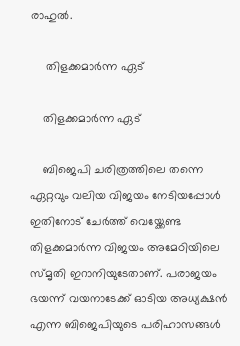രാഹുല്‍.

     തിളക്കമാര്‍ന്ന ഏട്

    തിളക്കമാര്‍ന്ന ഏട്

    ബിജെപി ചരിത്രത്തിലെ തന്നെ ഏറ്റവും വലിയ വിജയം നേടിയപ്പോള്‍ ഇതിനോട് ചേര്‍ത്ത് വെയ്ക്കേണ്ട തിളക്കമാര്‍ന്ന വിജയം അമേഠിയിലെ സ്മൃതി ഇറാനിയുടേതാണ്. പരാജയം ഭയന്ന് വയനാടേക്ക് ഓടിയ അധ്യക്ഷന്‍ എന്ന ബിജെപിയുടെ പരിഹാസങ്ങള്‍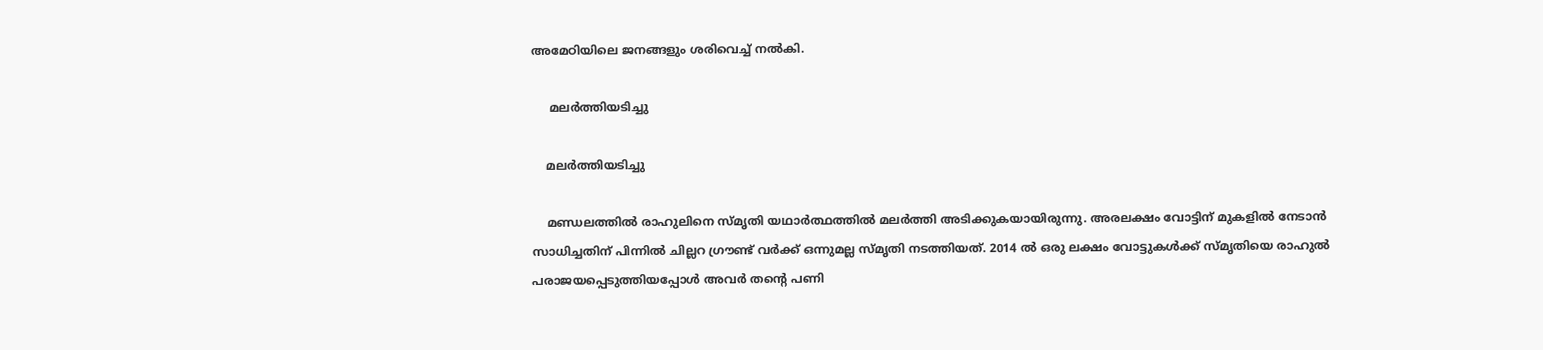അമേഠിയിലെ ജനങ്ങളും ശരിവെച്ച് നല്‍കി.

     മലര്‍ത്തിയടിച്ചു

    മലര്‍ത്തിയടിച്ചു

    മണ്ഡലത്തില്‍ രാഹുലിനെ സ്മൃതി യഥാര്‍ത്ഥത്തില്‍ മലര്‍ത്തി അടിക്കുകയായിരുന്നു. അരലക്ഷം വോട്ടിന് മുകളില്‍ നേടാന്‍ സാധിച്ചതിന് പിന്നില്‍ ചില്ലറ ഗ്രൗണ്ട് വര്‍ക്ക് ഒന്നുമല്ല സ്മൃതി നടത്തിയത്. 2014 ല്‍ ഒരു ലക്ഷം വോട്ടുകള്‍ക്ക് സ്മൃതിയെ രാഹുല്‍ പരാജയപ്പെടുത്തിയപ്പോള്‍ അവര്‍ തന്‍റെ പണി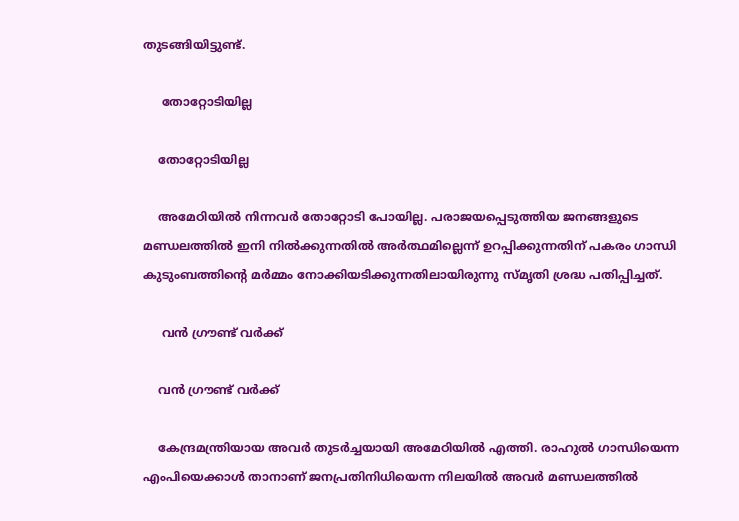തുടങ്ങിയിട്ടുണ്ട്.

     തോറ്റോടിയില്ല

    തോറ്റോടിയില്ല

    അമേഠിയില്‍ നിന്നവര്‍ തോറ്റോടി പോയില്ല. പരാജയപ്പെടുത്തിയ ജനങ്ങളുടെ മണ്ഡലത്തില്‍ ഇനി നില്‍ക്കുന്നതില്‍ അര്‍ത്ഥമില്ലെന്ന് ഉറപ്പിക്കുന്നതിന് പകരം ഗാന്ധി കുടുംബത്തിന്‍റെ മര്‍മ്മം നോക്കിയടിക്കുന്നതിലായിരുന്നു സ്മൃതി ശ്രദ്ധ പതിപ്പിച്ചത്.

     വന്‍ ഗ്രൗണ്ട് വര്‍ക്ക്

    വന്‍ ഗ്രൗണ്ട് വര്‍ക്ക്

    കേന്ദ്രമന്ത്രിയായ അവര്‍ തുടര്‍ച്ചയായി അമേഠിയില്‍ എത്തി. രാഹുല്‍ ഗാന്ധിയെന്ന എംപിയെക്കാള്‍ താനാണ് ജനപ്രതിനിധിയെന്ന നിലയില്‍ അവര്‍ മണ്ഡലത്തില്‍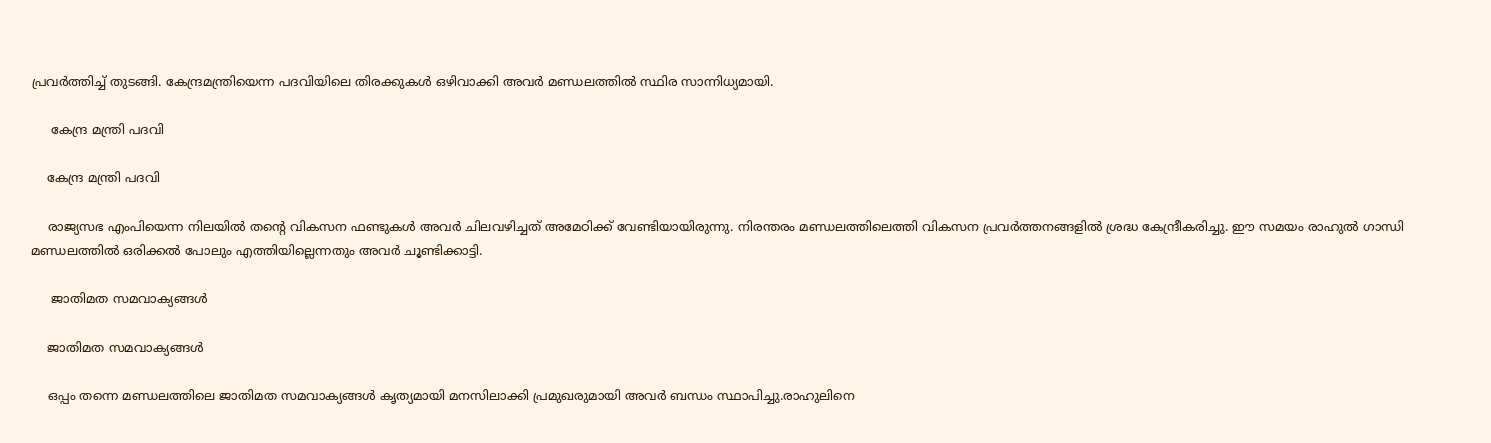പ്രവര്‍ത്തിച്ച് തുടങ്ങി. കേന്ദ്രമന്ത്രിയെന്ന പദവിയിലെ തിരക്കുകള്‍ ഒഴിവാക്കി അവര്‍ മണ്ഡലത്തില്‍ സ്ഥിര സാന്നിധ്യമായി.

     കേന്ദ്ര മന്ത്രി പദവി

    കേന്ദ്ര മന്ത്രി പദവി

    രാജ്യസഭ എംപിയെന്ന നിലയില്‍ തന്‍റെ വികസന ഫണ്ടുകള്‍ അവര്‍ ചിലവഴിച്ചത് അമേഠിക്ക് വേണ്ടിയായിരുന്നു. നിരന്തരം മണ്ഡലത്തിലെത്തി വികസന പ്രവര്‍ത്തനങ്ങളില്‍ ശ്രദ്ധ കേന്ദ്രീകരിച്ചു. ഈ സമയം രാഹുല്‍ ഗാന്ധി മണ്ഡലത്തില്‍ ഒരിക്കല്‍ പോലും എത്തിയില്ലെന്നതും അവര്‍ ചൂണ്ടിക്കാട്ടി.

     ജാതിമത സമവാക്യങ്ങള്‍

    ജാതിമത സമവാക്യങ്ങള്‍

    ഒപ്പം തന്നെ മണ്ഡലത്തിലെ ജാതിമത സമവാക്യങ്ങള്‍ കൃത്യമായി മനസിലാക്കി പ്രമുഖരുമായി അവര്‍ ബന്ധം സ്ഥാപിച്ചു.രാഹുലിനെ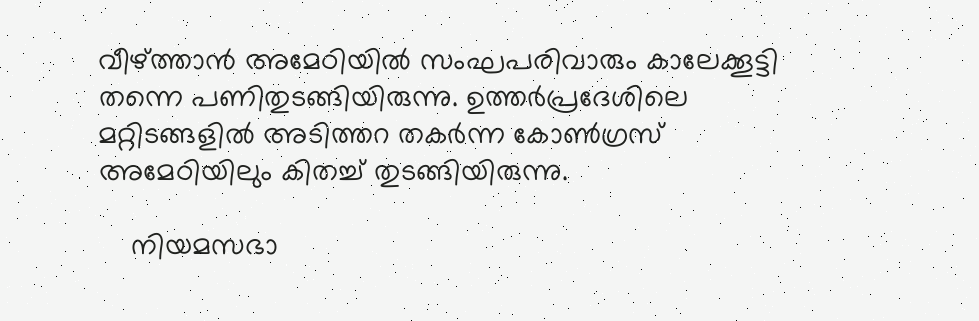വീഴ്ത്താൻ അമേഠിയിൽ സംഘപരിവാരും കാലേക്കൂട്ടി തന്നെ പണിതുടങ്ങിയിരുന്നു. ഉത്തര്‍പ്രദേശിലെ മറ്റിടങ്ങളിൽ അടിത്തറ തകർന്ന കോൺഗ്രസ് അമേഠിയിലും കിതച്ച് തുടങ്ങിയിരുന്നു.

    നിയമസഭാ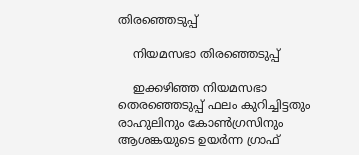തിരഞ്ഞെടുപ്പ്

    നിയമസഭാ തിരഞ്ഞെടുപ്പ്

    ഇക്കഴിഞ്ഞ നിയമസഭാ തെരഞ്ഞെടുപ്പ് ഫലം കുറിച്ചിട്ടതും രാഹുലിനും കോൺഗ്രസിനും ആശങ്കയുടെ ഉയർന്ന ഗ്രാഫ്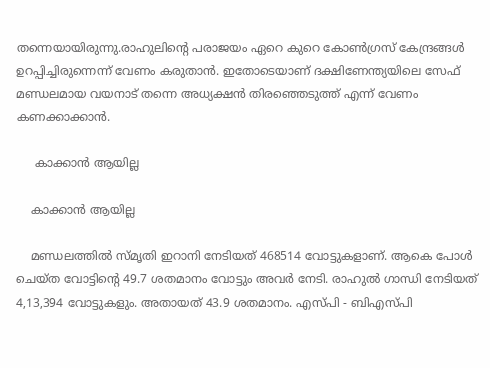തന്നെയായിരുന്നു.രാഹുലിന്‍റെ പരാജയം ഏറെ കുറെ കോണ്‍ഗ്രസ് കേന്ദ്രങ്ങള്‍ ഉറപ്പിച്ചിരുന്നെന്ന് വേണം കരുതാന്‍. ഇതോടെയാണ് ദക്ഷിണേന്ത്യയിലെ സേഫ് മണ്ഡലമായ വയനാട് തന്നെ അധ്യക്ഷന്‍ തിരഞ്ഞെടുത്ത് എന്ന് വേണം കണക്കാക്കാന്‍.

     കാക്കാന്‍ ആയില്ല

    കാക്കാന്‍ ആയില്ല

    മണ്ഡലത്തില്‍ സ്മൃതി ഇറാനി നേടിയത് 468514 വോട്ടുകളാണ്. ആകെ പോള്‍ ചെയ്ത വോട്ടിന്‍റെ 49.7 ശതമാനം വോട്ടും അവര്‍ നേടി. രാഹുല്‍ ഗാന്ധി നേടിയത് 4,13,394 വോട്ടുകളും. അതായത് 43.9 ശതമാനം. എസ്പി - ബിഎസ്പി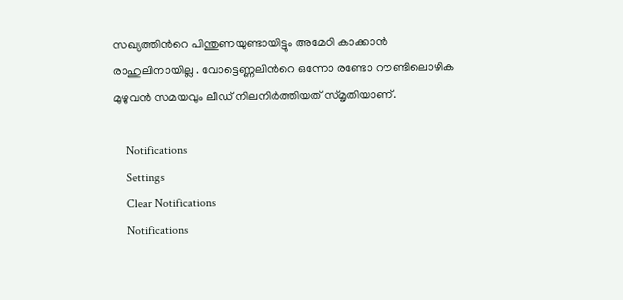സഖ്യത്തിന്‍റെ പിന്തുണയുണ്ടായിട്ടും അമേഠി കാക്കാൻ രാഹുലിനായില്ല . വോട്ടെണ്ണലിന്‍റെ ഒന്നോ രണ്ടോ റൗണ്ടിലൊഴിക മുഴുവൻ സമയവും ലീഡ് നിലനിർത്തിയത് സ്മൃതിയാണ്.

    Notifications
    Settings
    Clear Notifications
    Notifications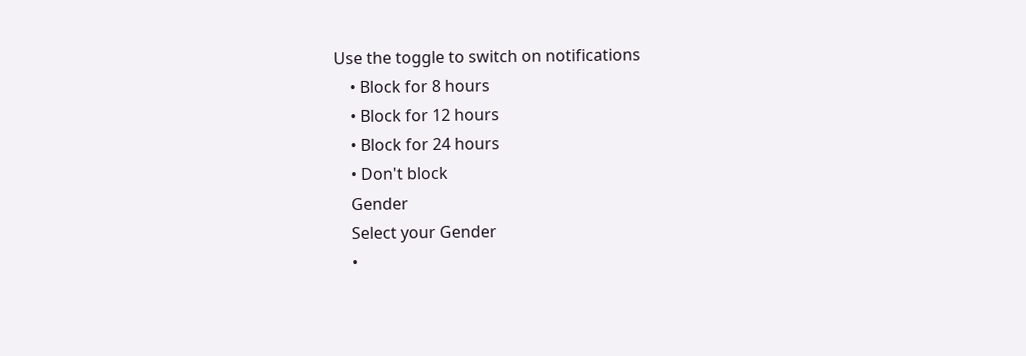Use the toggle to switch on notifications
    • Block for 8 hours
    • Block for 12 hours
    • Block for 24 hours
    • Don't block
    Gender
    Select your Gender
    •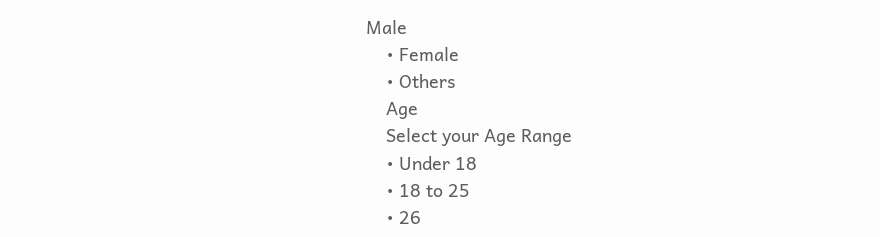Male
    • Female
    • Others
    Age
    Select your Age Range
    • Under 18
    • 18 to 25
    • 26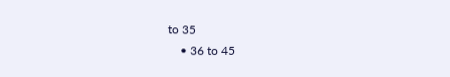to 35
    • 36 to 45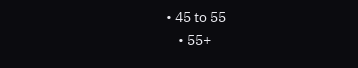• 45 to 55
    • 55+